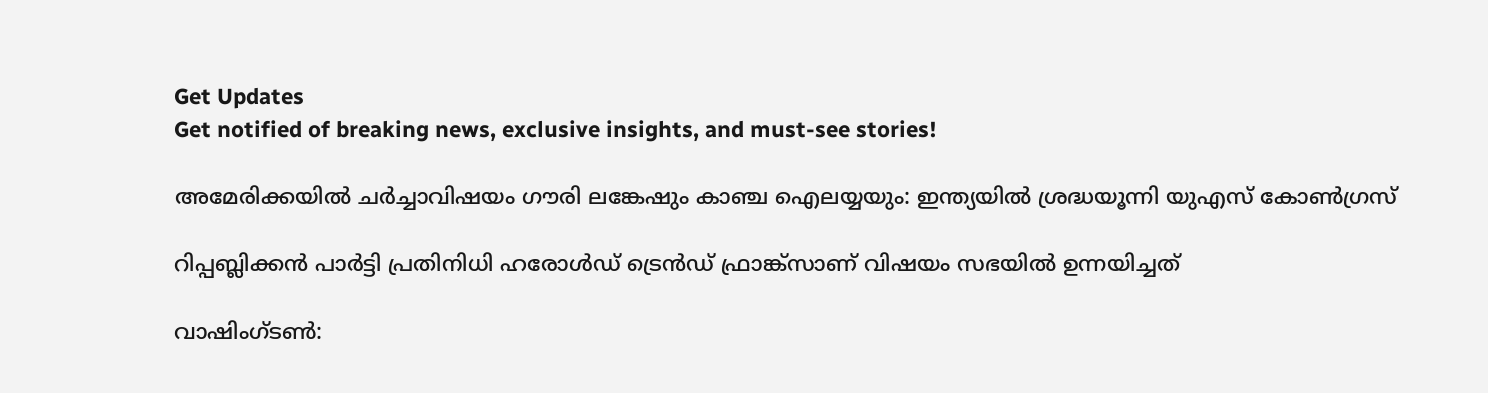Get Updates
Get notified of breaking news, exclusive insights, and must-see stories!

അമേരിക്കയില്‍ ചര്‍ച്ചാവിഷയം ഗൗരി ലങ്കേഷും കാഞ്ച ഐലയ്യയും: ഇന്ത്യയില്‍ ശ്രദ്ധയൂന്നി യുഎസ് കോണ്‍ഗ്രസ്

റിപ്പബ്ലിക്കന്‍ പാര്‍ട്ടി പ്രതിനിധി ഹരോള്‍ഡ‍് ട്രെന്‍ഡ് ഫ്രാങ്ക്സാണ് വിഷയം സഭയില്‍ ഉന്നയിച്ചത്

വാഷിംഗ്ടണ്‍: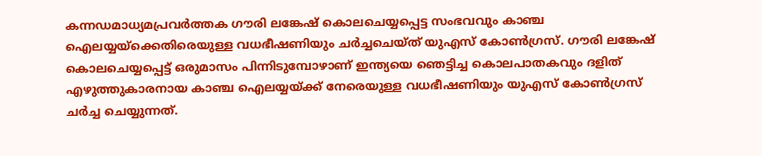കന്നഡമാധ്യമപ്രവര്‍ത്തക ഗൗരി ലങ്കേഷ് കൊലചെയ്യപ്പെട്ട സംഭവവും കാഞ്ച ഐലയ്യയ്ക്കെതിരെയുള്ള വധഭീഷണിയും ചര്‍ച്ചചെയ്ത് യുഎസ് കോണ്‍ഗ്രസ്. ഗൗരി ലങ്കേഷ് കൊലചെയ്യപ്പെട്ട് ഒരുമാസം പിന്നിടുമ്പോഴാണ് ഇന്ത്യയെ ഞെട്ടിച്ച കൊലപാതകവും ദളിത് എഴുത്തുകാരനായ കാഞ്ച ഐലയ്യയ്ക്ക് നേരെയുള്ള വധഭീഷണിയും യുഎസ് കോണ്‍ഗ്രസ് ചര്‍ച്ച ചെയ്യുന്നത്.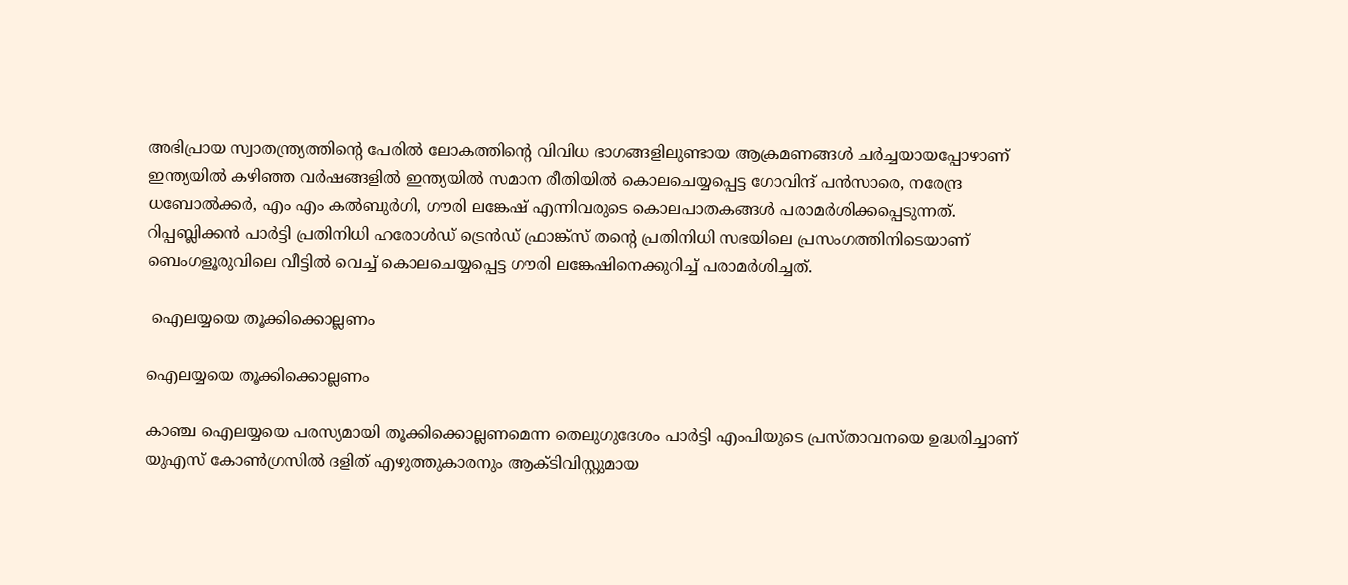അഭിപ്രായ സ്വാതന്ത്ര്യത്തിന്‍റെ പേരില്‍ ലോകത്തിന്‍റെ വിവിധ ഭാഗങ്ങളിലുണ്ടായ ആക്രമണങ്ങള്‍ ചര്‍ച്ചയായപ്പോഴാണ് ഇന്ത്യയില്‍ കഴിഞ്ഞ വര്‍ഷങ്ങളില്‍ ഇന്ത്യയില്‍ സമാന രീതിയില്‍ കൊലചെയ്യപ്പെട്ട ഗോവിന്ദ് പന്‍സാരെ, നരേന്ദ്ര ധബോല്‍ക്കര്‍, എം എം കല്‍ബുര്‍ഗി, ഗൗരി ലങ്കേഷ് എന്നിവരുടെ കൊലപാതകങ്ങള്‍ പരാമര്‍ശിക്കപ്പെടുന്നത്. റിപ്പബ്ലിക്കന്‍ പാര്‍ട്ടി പ്രതിനിധി ഹരോള്‍ഡ‍് ട്രെന്‍ഡ് ഫ്രാങ്ക്സ് തന്‍റെ പ്രതിനിധി സഭയിലെ പ്രസംഗത്തിനിടെയാണ് ബെംഗളൂരുവിലെ വീട്ടില്‍ വെച്ച് കൊലചെയ്യപ്പെട്ട ഗൗരി ലങ്കേഷിനെക്കുറിച്ച് പരാമര്‍ശിച്ചത്.

 ഐലയ്യയെ തൂക്കിക്കൊല്ലണം

ഐലയ്യയെ തൂക്കിക്കൊല്ലണം

കാഞ്ച ഐലയ്യയെ പരസ്യമായി തൂക്കിക്കൊല്ലണമെന്ന തെലുഗുദേശം പാര്‍ട്ടി എംപിയുടെ പ്രസ്താവനയെ ഉദ്ധരിച്ചാണ് യുഎസ് കോണ്‍ഗ്രസില്‍ ദളിത് എഴുത്തുകാരനും ആക്ടിവിസ്റ്റുമായ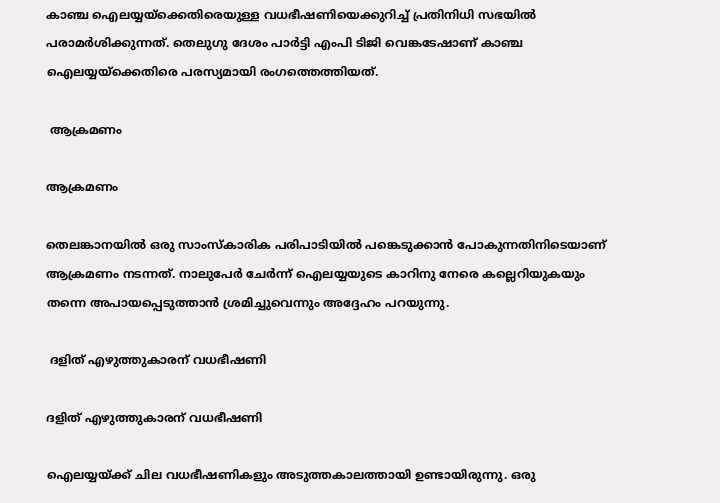കാഞ്ച ഐലയ്യയ്ക്കെതിരെയുള്ള വധഭീഷണിയെക്കുറിച്ച് പ്രതിനിധി സഭയില്‍ പരാമര്‍ശിക്കുന്നത്. തെലുഗു ദേശം പാര്‍ട്ടി എംപി ടിജി വെങ്കടേഷാണ് കാഞ്ച ഐലയ്യയ്ക്കെതിരെ പരസ്യമായി രംഗത്തെത്തിയത്.

 ആക്രമണം

ആക്രമണം

തെലങ്കാനയിൽ ഒരു സാംസ്കാരിക പരിപാടിയിൽ പങ്കെടുക്കാൻ പോകുന്നതിനിടെയാണ് ആക്രമണം നടന്നത്. നാലുപേർ ചേർന്ന് ഐലയ്യയുടെ കാറിനു നേരെ കല്ലെറിയുകയും തന്നെ അപായപ്പെടുത്താൻ ശ്രമിച്ചുവെന്നും അദ്ദേഹം പറയുന്നു.

 ദളിത് എഴുത്തുകാരന് വധഭീഷണി

ദളിത് എഴുത്തുകാരന് വധഭീഷണി

ഐലയ്യയ്ക്ക് ചില വധഭീഷണികളും അടുത്തകാലത്തായി ഉണ്ടായിരുന്നു. ഒരു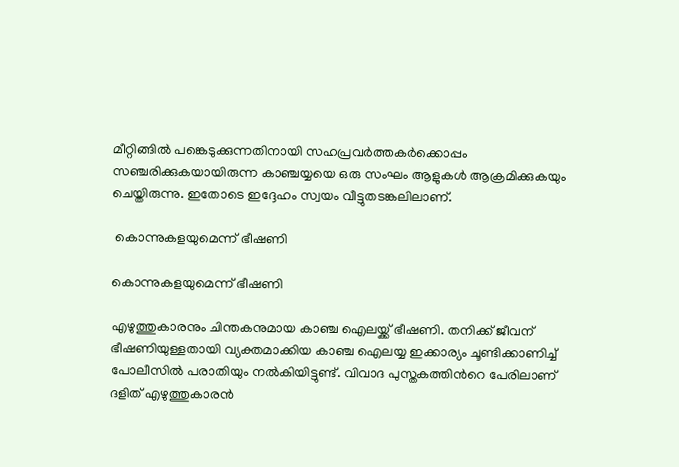മീറ്റിങ്ങില്‍ പങ്കെടുക്കുന്നതിനായി സഹപ്രവര്‍ത്തകര്‍ക്കൊപ്പം സഞ്ചരിക്കുകയായിരുന്ന കാഞ്ചയ്യയെ ഒരു സംഘം ആളുകള്‍ ആക്രമിക്കുകയും ചെയ്തിരുന്നു. ഇതോടെ ഇദ്ദേഹം സ്വയം വീട്ടുതടങ്കലിലാണ്.

 കൊന്നുകളയുമെന്ന് ഭീഷണി

കൊന്നുകളയുമെന്ന് ഭീഷണി

എഴുത്തുകാരനും ചിന്തകനുമായ കാഞ്ച ഐലയ്ക്ക് ഭീഷണി. തനിക്ക് ജീവന് ഭീഷണിയുള്ളതായി വ്യക്തമാക്കിയ കാഞ്ച ഐലയ്യ ഇക്കാര്യം ചൂണ്ടിക്കാണിച്ച് പോലീസില്‍ പരാതിയും നല്‍കിയിട്ടുണ്ട്. വിവാദ പുസ്തകത്തിന്‍റെ പേരിലാണ് ദളിത് എഴുത്തുകാരന്‍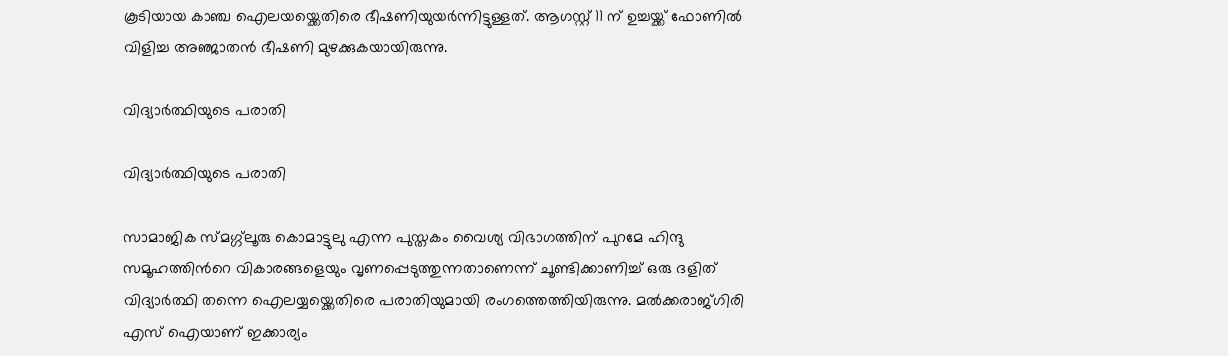കൂടിയായ കാഞ്ച ഐലയയ്ക്കെതിരെ ഭീഷണിയുയര്‍ന്നിട്ടുള്ളത്. ആഗസ്റ്റ് 11 ന് ഉച്ചയ്ക്ക് ഫോണില്‍ വിളിച്ച അഞ്ജാതന്‍ ഭീഷണി മുഴക്കുകയായിരുന്നു.

വിദ്യാര്‍ത്ഥിയുടെ പരാതി

വിദ്യാര്‍ത്ഥിയുടെ പരാതി

സാമാജിക സ്മഗ്ഗ്ലൂരു കൊമാട്ടുലു എന്ന പുസ്തകം വൈശ്യ വിഭാഗത്തിന് പുറമേ ഹിന്ദു സമൂഹത്തിന്‍റെ വികാരങ്ങളെയും വൃണപ്പെടുത്തുന്നതാണെന്ന് ചൂണ്ടിക്കാണിച്ച് ഒരു ദളിത് വിദ്യാര്‍ത്ഥി തന്നെ ഐലയ്യയ്ക്കെതിരെ പരാതിയുമായി രംഗത്തെത്തിയിരുന്നു. മല്‍ക്കരാജ്ഗിരി എസ് ഐയാണ് ഇക്കാര്യം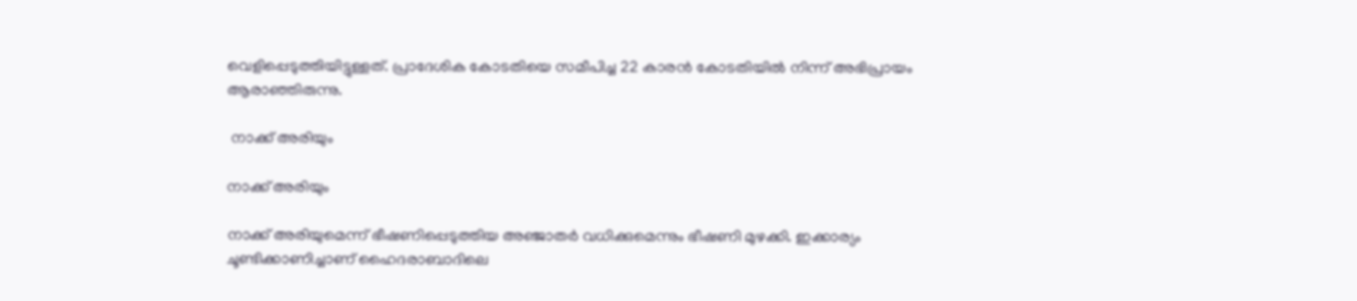വെളിപ്പെടുത്തിയിട്ടുള്ളത്. പ്രാദേശിക കോടതിയെ സമീപിച്ച 22 കാരന്‍ കോടതിയില്‍ നിന്ന് അഭിപ്രായം ആരാഞ്ഞിരുന്നു.

 നാക്ക് അരിയും

നാക്ക് അരിയും

നാക്ക് അരിയുമെന്ന് ഭീഷണിപ്പെടുത്തിയ അഞ്ജാതര്‍ വധിക്കുമെന്നും ഭീഷണി മുഴക്കി. ഇക്കാര്യം ചൂണ്ടിക്കാണിച്ചാണ് ഹൈദരാബാദിലെ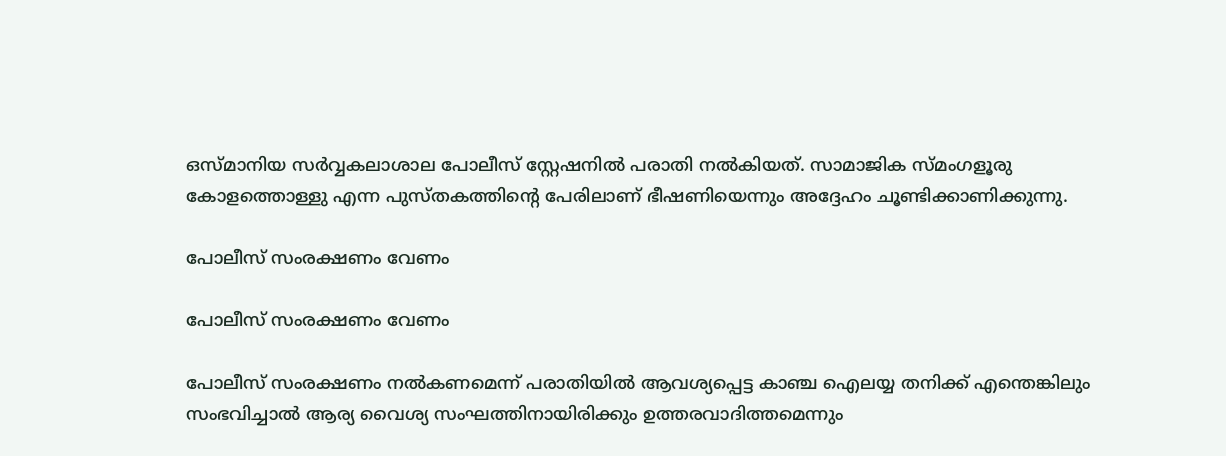ഒസ്മാനിയ സര്‍വ്വകലാശാല പോലീസ് സ്റ്റേഷനില്‍ പരാതി നല്‍കിയത്. സാമാജിക സ്മംഗളൂരു കോളത്തൊള്ളു എന്ന പുസ്തകത്തിന്‍റെ പേരിലാണ് ഭീഷണിയെന്നും അദ്ദേഹം ചൂണ്ടിക്കാണിക്കുന്നു.

പോലീസ് സംരക്ഷണം വേണം

പോലീസ് സംരക്ഷണം വേണം

പോലീസ് സംരക്ഷണം നല്‍കണമെന്ന് പരാതിയില്‍ ആവശ്യപ്പെട്ട കാഞ്ച ഐലയ്യ തനിക്ക് എന്തെങ്കിലും സംഭവിച്ചാല്‍ ആര്യ വൈശ്യ സംഘത്തിനായിരിക്കും ഉത്തരവാദിത്തമെന്നും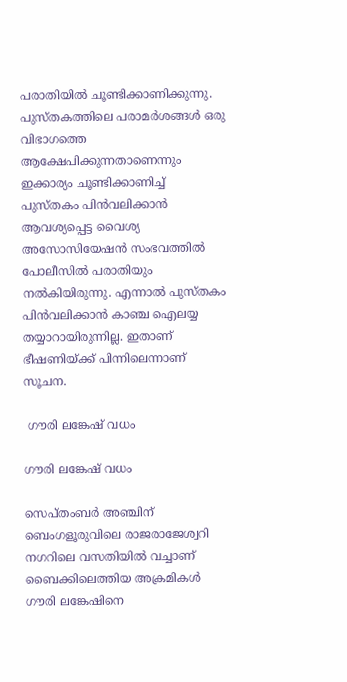പരാതിയില്‍ ചൂണ്ടിക്കാണിക്കുന്നു. പുസ്തകത്തിലെ പരാമര്‍ശങ്ങള്‍ ഒരു വിഭാഗത്തെ ആക്ഷേപിക്കുന്നതാണെന്നും ഇക്കാര്യം ചൂണ്ടിക്കാണിച്ച് പുസ്തകം പിന്‍വലിക്കാന്‍ ആവശ്യപ്പെട്ട വൈശ്യ അസോസിയേഷന്‍ സംഭവത്തില്‍ പോലീസില്‍ പരാതിയും നല്‍കിയിരുന്നു. എന്നാല്‍ പുസ്തകം പിന്‍വലിക്കാന്‍ കാഞ്ച ഐലയ്യ തയ്യാറായിരുന്നില്ല. ഇതാണ് ഭീഷണിയ്ക്ക് പിന്നിലെന്നാണ് സൂചന.

 ഗൗരി ലങ്കേഷ് വധം

ഗൗരി ലങ്കേഷ് വധം

സെപ്തംബര്‍ അഞ്ചിന് ബെംഗളൂരുവിലെ രാജരാജേശ്വറി നഗറിലെ വസതിയില്‍ വച്ചാണ് ബൈക്കിലെത്തിയ അക്രമികള്‍ ഗൗരി ലങ്കേഷിനെ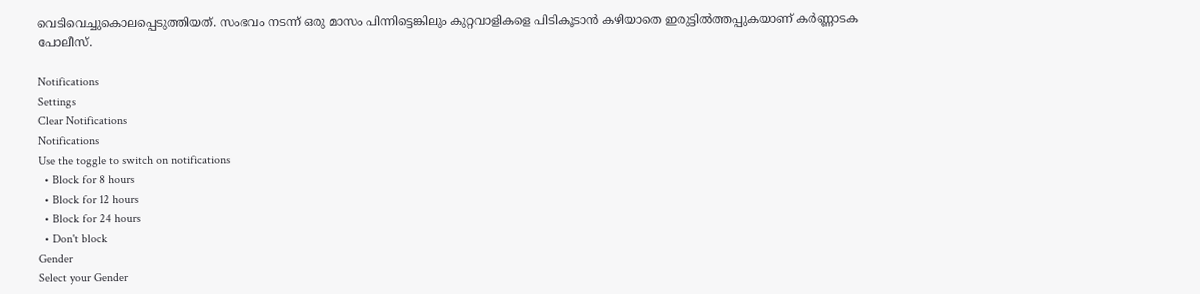വെടിവെച്ചുകൊലപ്പെടുത്തിയത്. സംഭവം നടന്ന് ഒരു മാസം പിന്നിട്ടെങ്കിലും കുറ്റവാളികളെ പിടികൂടാന്‍ കഴിയാതെ ഇരുട്ടില്‍ത്തപ്പുകയാണ് കര്‍ണ്ണാടക പോലീസ്.

Notifications
Settings
Clear Notifications
Notifications
Use the toggle to switch on notifications
  • Block for 8 hours
  • Block for 12 hours
  • Block for 24 hours
  • Don't block
Gender
Select your Gender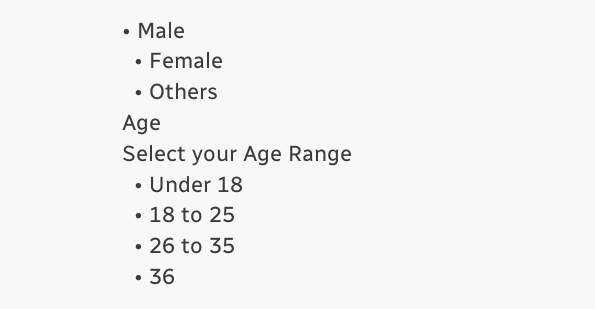• Male
  • Female
  • Others
Age
Select your Age Range
  • Under 18
  • 18 to 25
  • 26 to 35
  • 36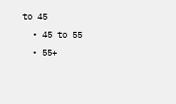to 45
  • 45 to 55
  • 55+